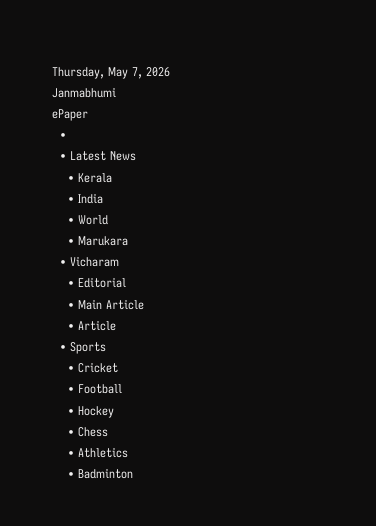Thursday, May 7, 2026
Janmabhumi
ePaper
  •
  • Latest News
    • Kerala
    • India
    • World
    • Marukara
  • Vicharam
    • Editorial
    • Main Article
    • Article
  • Sports
    • Cricket
    • Football
    • Hockey
    • Chess
    • Athletics
    • Badminton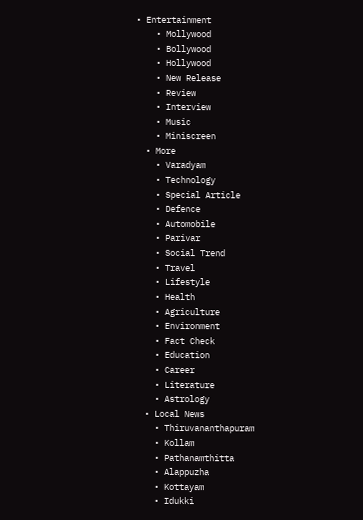• Entertainment
    • Mollywood
    • Bollywood
    • Hollywood
    • New Release
    • Review
    • Interview
    • Music
    • Miniscreen
  • More
    • Varadyam
    • Technology
    • Special Article
    • Defence
    • Automobile
    • Parivar
    • Social Trend
    • Travel
    • Lifestyle
    • Health
    • Agriculture
    • Environment
    • Fact Check
    • Education
    • Career
    • Literature
    • Astrology
  • Local News
    • Thiruvananthapuram
    • Kollam
    • Pathanamthitta
    • Alappuzha
    • Kottayam
    • Idukki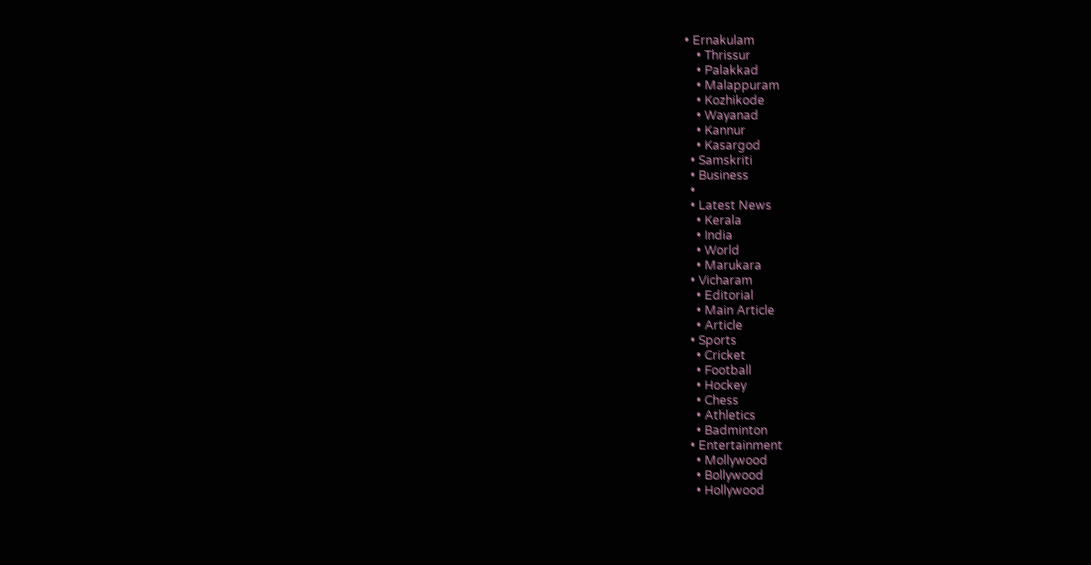• Ernakulam
    • Thrissur
    • Palakkad
    • Malappuram
    • Kozhikode
    • Wayanad
    • Kannur
    • Kasargod
  • Samskriti
  • Business
  •
  • Latest News
    • Kerala
    • India
    • World
    • Marukara
  • Vicharam
    • Editorial
    • Main Article
    • Article
  • Sports
    • Cricket
    • Football
    • Hockey
    • Chess
    • Athletics
    • Badminton
  • Entertainment
    • Mollywood
    • Bollywood
    • Hollywood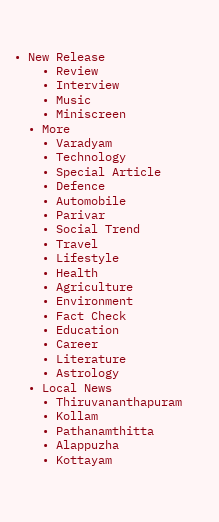• New Release
    • Review
    • Interview
    • Music
    • Miniscreen
  • More
    • Varadyam
    • Technology
    • Special Article
    • Defence
    • Automobile
    • Parivar
    • Social Trend
    • Travel
    • Lifestyle
    • Health
    • Agriculture
    • Environment
    • Fact Check
    • Education
    • Career
    • Literature
    • Astrology
  • Local News
    • Thiruvananthapuram
    • Kollam
    • Pathanamthitta
    • Alappuzha
    • Kottayam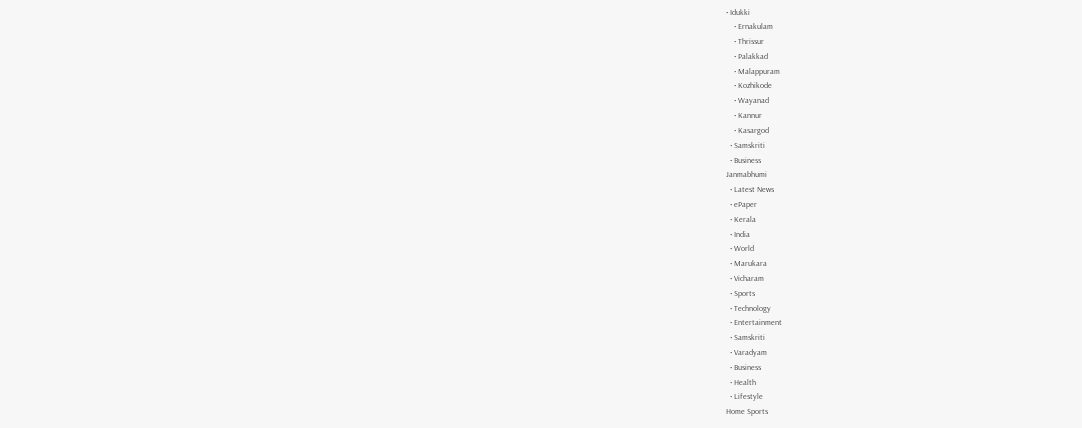• Idukki
    • Ernakulam
    • Thrissur
    • Palakkad
    • Malappuram
    • Kozhikode
    • Wayanad
    • Kannur
    • Kasargod
  • Samskriti
  • Business
Janmabhumi
  • Latest News
  • ePaper
  • Kerala
  • India
  • World
  • Marukara
  • Vicharam
  • Sports
  • Technology
  • Entertainment
  • Samskriti
  • Varadyam
  • Business
  • Health
  • Lifestyle
Home Sports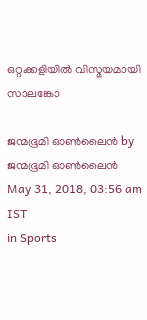ഒറ്റക്കളിയില്‍ വിസ്മയമായി സാലങ്കോ

ജന്മഭൂമി ഓണ്‍ലൈന്‍ by ജന്മഭൂമി ഓണ്‍ലൈന്‍
May 31, 2018, 03:56 am IST
in Sports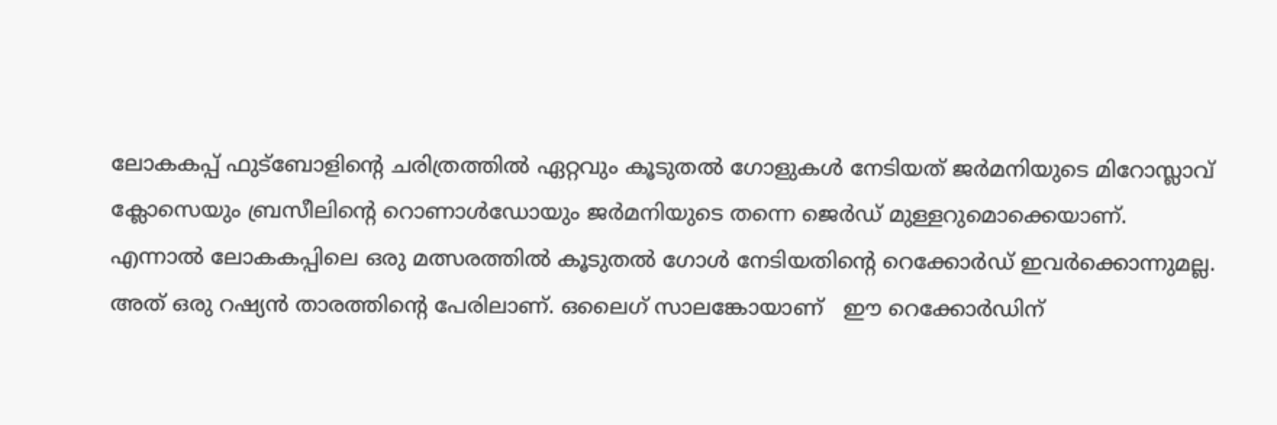ലോകകപ്പ് ഫുട്‌ബോളിന്റെ ചരിത്രത്തില്‍ ഏറ്റവും കൂടുതല്‍ ഗോളുകള്‍ നേടിയത് ജര്‍മനിയുടെ മിറോസ്ലാവ് ക്ലോസെയും ബ്രസീലിന്റെ റൊണാള്‍ഡോയും ജര്‍മനിയുടെ തന്നെ ജെര്‍ഡ് മുള്ളറുമൊക്കെയാണ്. എന്നാല്‍ ലോകകപ്പിലെ ഒരു മത്സരത്തില്‍ കൂടുതല്‍ ഗോള്‍ നേടിയതിന്റെ റെക്കോര്‍ഡ് ഇവര്‍ക്കൊന്നുമല്ല. അത് ഒരു റഷ്യന്‍ താരത്തിന്റെ പേരിലാണ്. ഒലൈഗ് സാലങ്കോയാണ്   ഈ റെക്കോര്‍ഡിന്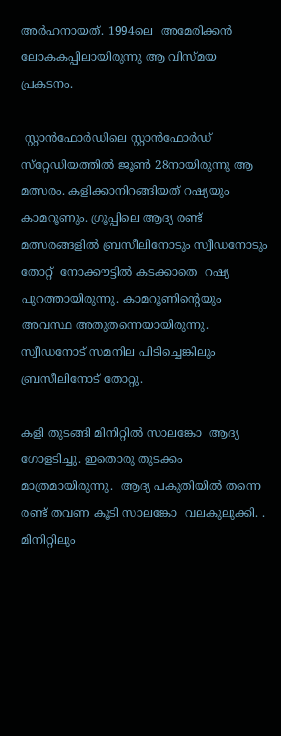അര്‍ഹനായത്. 1994ലെ  അമേരിക്കന്‍ ലോകകപ്പിലായിരുന്നു ആ വിസ്മയ പ്രകടനം.

 സ്റ്റാന്‍ഫോര്‍ഡിലെ സ്റ്റാന്‍ഫോര്‍ഡ് സ്‌റ്റേഡിയത്തില്‍ ജൂണ്‍ 28നായിരുന്നു ആ മത്സരം. കളിക്കാനിറങ്ങിയത് റഷ്യയും കാമറൂണും. ഗ്രൂപ്പിലെ ആദ്യ രണ്ട് മത്സരങ്ങളില്‍ ബ്രസീലിനോടും സ്വീഡനോടും തോറ്റ്  നോക്കൗട്ടില്‍ കടക്കാതെ  റഷ്യ പുറത്തായിരുന്നു. കാമറൂണിന്റെയും അവസ്ഥ അതുതന്നെയായിരുന്നു. സ്വീഡനോട് സമനില പിടിച്ചെങ്കിലും ബ്രസീലിനോട് തോറ്റു.

കളി തുടങ്ങി മിനിറ്റില്‍ സാലങ്കോ  ആദ്യ ഗോളടിച്ചു. ഇതൊരു തുടക്കം മാത്രമായിരുന്നു.  ആദ്യ പകുതിയില്‍ തന്നെ രണ്ട് തവണ കൂടി സാലങ്കോ  വലകുലുക്കി. . മിനിറ്റിലും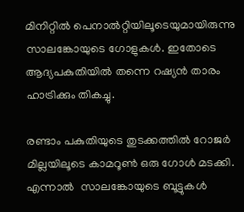മിനിറ്റില്‍ പെനാല്‍റ്റിയിലൂടെയുമായിരുന്നു സാലങ്കോയുടെ ഗോളുകള്‍. ഇതോടെ ആദ്യപകുതിയില്‍ തന്നെ റഷ്യന്‍ താരം ഹാട്രിക്കും തികച്ചു.

രണ്ടാം പകുതിയുടെ തുടക്കത്തില്‍ റോജര്‍ മില്ലയിലൂടെ കാമറൂണ്‍ ഒരു ഗോള്‍ മടക്കി. എന്നാല്‍  സാലങ്കോയുടെ ബൂട്ടുകള്‍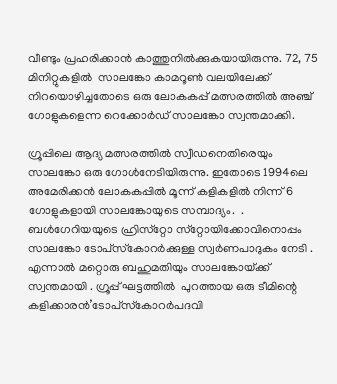വീണ്ടും പ്രഹരിക്കാന്‍ കാത്തുനില്‍ക്കുകയായിരുന്നു. 72, 75 മിനിറ്റുകളില്‍  സാലങ്കോ കാമറൂണ്‍ വലയിലേക്ക് നിറയൊഴിച്ചതോടെ ഒരു ലോകകപ്പ് മത്സരത്തില്‍ അഞ്ച് ഗോളുകളെന്ന റെക്കോര്‍ഡ് സാലങ്കോ സ്വന്തമാക്കി.

ഗ്രൂപ്പിലെ ആദ്യ മത്സരത്തില്‍ സ്വീഡനെതിരെയും സാലങ്കോ ഒരു ഗോള്‍നേടിയിരുന്നു. ഇതോടെ 1994ലെ അമേരിക്കന്‍ ലോകകപ്പില്‍ മൂന്ന് കളികളില്‍ നിന്ന് 6 ഗോളുകളായി സാലങ്കോയുടെ സമ്പാദ്യം.  . ബള്‍ഗേറിയയുടെ ഹ്രിസ്‌റ്റോ സ്‌റ്റോയിക്കോവിനൊപ്പം  സാലങ്കോ ടോപ്‌സ്‌കോറര്‍ക്കുള്ള സ്വര്‍ണപാദുകം നേടി . എന്നാല്‍ മറ്റൊരു ബഹുമതിയും സാലങ്കോയ്‌ക്ക് സ്വന്തമായി . ഗ്രൂപ്പ് ഘട്ടത്തില്‍  പുറത്തായ ഒരു ടീമിന്റെ കളിക്കാരന്‍’ടോപ്‌സ്‌കോറര്‍പദവി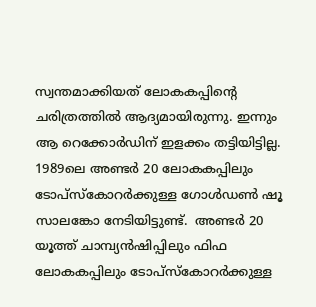സ്വന്തമാക്കിയത് ലോകകപ്പിന്റെ ചരിത്രത്തില്‍ ആദ്യമായിരുന്നു. ഇന്നും ആ റെക്കോര്‍ഡിന് ഇളക്കം തട്ടിയിട്ടില്ല. 1989ലെ അണ്ടര്‍ 20 ലോകകപ്പിലും ടോപ്‌സ്‌കോറര്‍ക്കുള്ള ഗോള്‍ഡണ്‍ ഷൂ സാലങ്കോ നേടിയിട്ടുണ്ട്.  അണ്ടര്‍ 20 യൂത്ത് ചാമ്പ്യന്‍ഷിപ്പിലും ഫിഫ ലോകകപ്പിലും ടോപ്‌സ്‌കോറര്‍ക്കുള്ള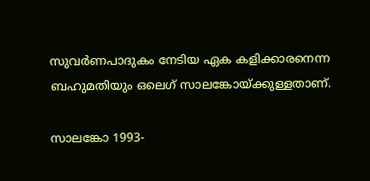സുവര്‍ണപാദുകം നേടിയ ഏക കളിക്കാരനെന്ന ബഹുമതിയും ഒലെഗ് സാലങ്കോയ്‌ക്കുള്ളതാണ്.

സാലങ്കോ 1993-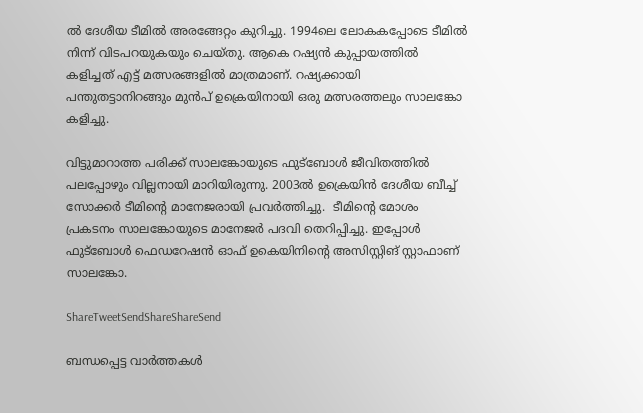ല്‍ ദേശീയ ടീമില്‍ അരങ്ങേറ്റം കുറിച്ചു. 1994ലെ ലോകകപ്പോടെ ടീമില്‍ നിന്ന് വിടപറയുകയും ചെയ്തു. ആകെ റഷ്യന്‍ കുപ്പായത്തില്‍ കളിച്ചത് എട്ട് മത്സരങ്ങളില്‍ മാത്രമാണ്. റഷ്യക്കായി പന്തുതട്ടാനിറങ്ങും മുന്‍പ് ഉക്രെയിനായി ഒരു മത്സരത്തലും സാലങ്കോ കളിച്ചു.

വിട്ടുമാറാത്ത പരിക്ക് സാലങ്കോയുടെ ഫുട്‌ബോള്‍ ജീവിതത്തില്‍ പലപ്പോഴും വില്ലനായി മാറിയിരുന്നു. 2003ല്‍ ഉക്രെയിന്‍ ദേശീയ ബീച്ച് സോക്കര്‍ ടീമിന്റെ മാനേജരായി പ്രവര്‍ത്തിച്ചു.  ടീമിന്റെ മോശം പ്രകടനം സാലങ്കോയുടെ മാനേജര്‍ പദവി തെറിപ്പിച്ചു. ഇപ്പോള്‍ ഫുട്‌ബോള്‍ ഫെഡറേഷന്‍ ഓഫ് ഉകെയിനിന്റെ അസിസ്റ്റിങ് സ്റ്റാഫാണ് സാലങ്കോ.

ShareTweetSendShareShareSend

ബന്ധപ്പെട്ട വാര്‍ത്തകള്‍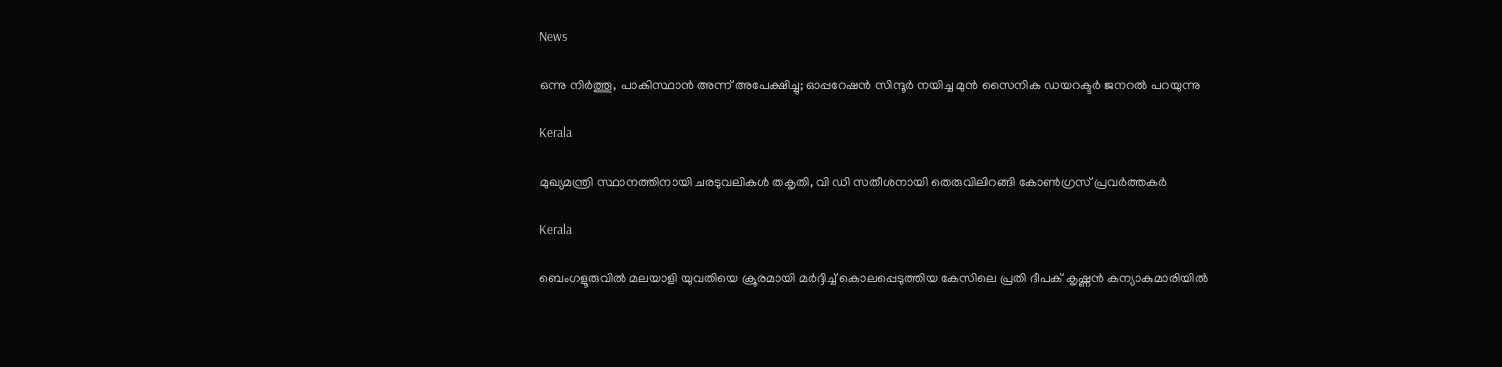News

ഒന്നു നിർത്തൂ, പാകിസ്ഥാൻ അന്ന് അപേക്ഷിച്ചു; ഓപ്പറേഷൻ സിന്ദൂർ നയിച്ച മുൻ സൈനിക ഡയറക്ടർ ജനറൽ പറയുന്നു

Kerala

മുഖ്യമന്ത്രി സ്ഥാനത്തിനായി ചരടുവലികള്‍ തകൃതി, വി ഡി സതീശനായി തെരുവിലിറങ്ങി കോണ്‍ഗ്രസ് പ്രവര്‍ത്തകര്‍

Kerala

ബെംഗളൂരുവില്‍ മലയാളി യുവതിയെ ക്രൂരമായി മര്‍ദ്ദിച്ച് കൊലപ്പെടുത്തിയ കേസിലെ പ്രതി ദീപക് കൃഷ്ണന്‍ കന്യാകുമാരിയില്‍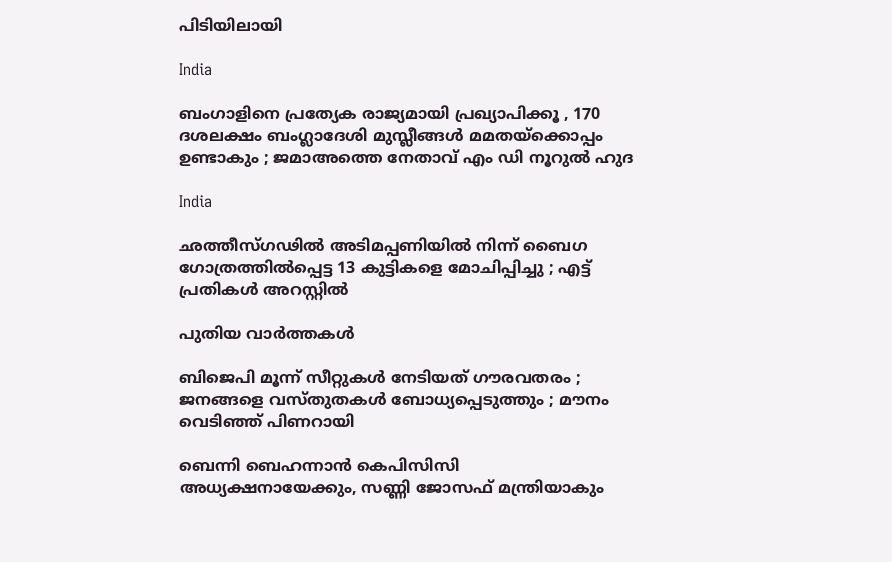പിടിയിലായി

India

ബംഗാളിനെ പ്രത്യേക രാജ്യമായി പ്രഖ്യാപിക്കൂ , 170 ദശലക്ഷം ബംഗ്ലാദേശി മുസ്ലീങ്ങൾ മമതയ്‌ക്കൊപ്പം ഉണ്ടാകും ; ജമാഅത്തെ നേതാവ് എം ഡി നൂറുൽ ഹുദ

India

ഛത്തീസ്ഗഢിൽ അടിമപ്പണിയിൽ നിന്ന് ബൈഗ ഗോത്രത്തിൽപ്പെട്ട 13 കുട്ടികളെ മോചിപ്പിച്ചു ; എട്ട് പ്രതികൾ അറസ്റ്റിൽ

പുതിയ വാര്‍ത്തകള്‍

ബിജെപി മൂന്ന് സീറ്റുകൾ നേടിയത് ഗൗരവതരം ; ജനങ്ങളെ വസ്തുതകൾ ബോധ്യപ്പെടുത്തും ; മൗനം വെടിഞ്ഞ് പിണറായി

ബെന്നി ബെഹന്നാൻ കെപിസിസി അധ്യക്ഷനായേക്കും, സണ്ണി ജോസഫ് മന്ത്രിയാകും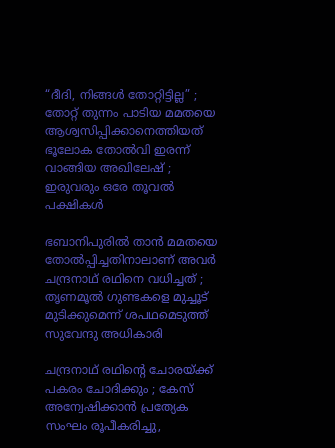“ദീദി, നിങ്ങൾ തോറ്റിട്ടില്ല” ; തോറ്റ് തുന്നം പാടിയ മമതയെ ആശ്വസിപ്പിക്കാനെത്തിയത് ഭൂലോക തോൽവി ഇരന്ന് വാങ്ങിയ അഖിലേഷ് ; ഇരുവരും ഒരേ തൂവൽ പക്ഷികൾ

ഭബാനിപുരിൽ താൻ മമതയെ തോൽപ്പിച്ചതിനാലാണ് അവർ ചന്ദ്രനാഥ് രഥിനെ വധിച്ചത് ; തൃണമൂൽ ഗുണ്ടകളെ മുച്ചൂട് മുടിക്കുമെന്ന് ശപഥമെടുത്ത് സുവേന്ദു അധികാരി

ചന്ദ്രനാഥ് രഥിന്റെ ചോരയ്‌ക്ക് പകരം ചോദിക്കും ; കേസ് അന്വേഷിക്കാൻ പ്രത്യേക സംഘം രൂപീകരിച്ചു,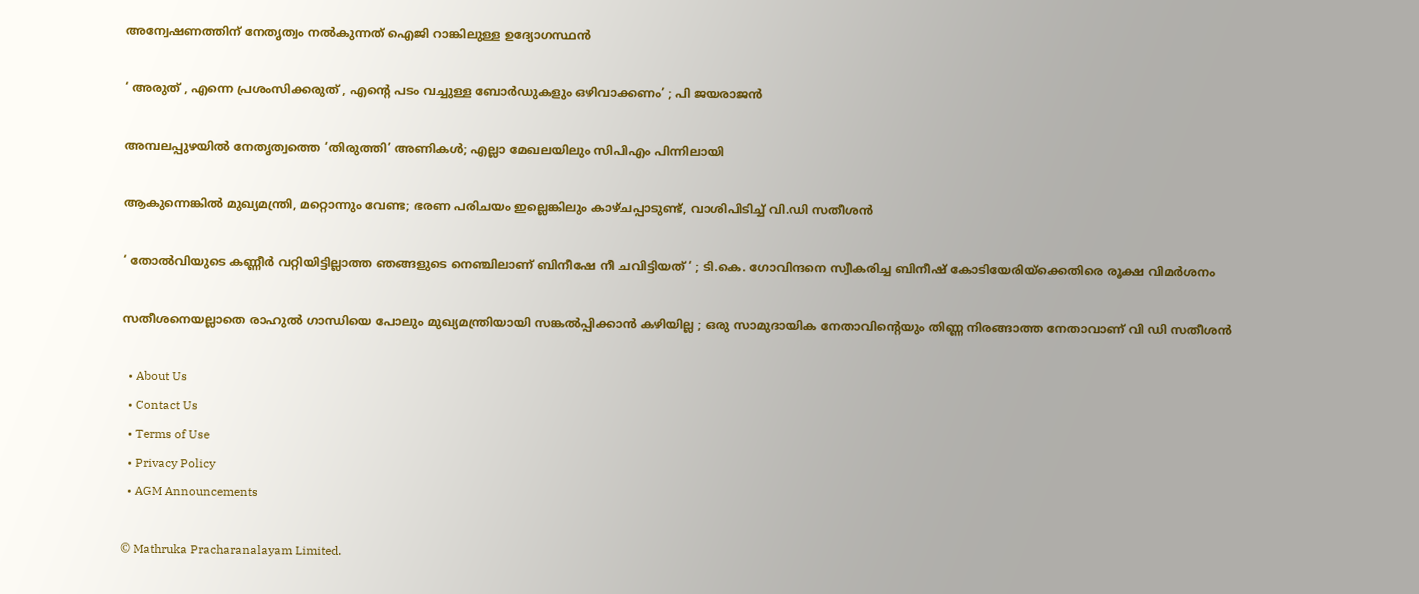അന്വേഷണത്തിന് നേതൃത്വം നൽകുന്നത് ഐജി റാങ്കിലുള്ള ഉദ്യോഗസ്ഥൻ

‘ അരുത് , എന്നെ പ്രശംസിക്കരുത് , എന്റെ പടം വച്ചുള്ള ബോര്‍ഡുകളും ഒഴിവാക്കണം’ ; പി ജയരാജൻ

അമ്പലപ്പുഴയില്‍ നേതൃത്വത്തെ ‘തിരുത്തി’ അണികള്‍; എല്ലാ മേഖലയിലും സിപിഎം പിന്നിലായി

ആകുന്നെങ്കിൽ മുഖ്യമന്ത്രി, മറ്റൊന്നും വേണ്ട; ഭരണ പരിചയം ഇല്ലെങ്കിലും കാഴ്ചപ്പാടുണ്ട്, വാശിപിടിച്ച് വി.ഡി സതീശൻ

‘ തോൽവിയുടെ കണ്ണീർ വറ്റിയിട്ടില്ലാത്ത ഞങ്ങളുടെ നെഞ്ചിലാണ് ബിനീഷേ നീ ചവിട്ടിയത് ‘ ; ടി.കെ. ഗോവിന്ദനെ സ്വീകരിച്ച ബിനീഷ് കോടിയേരിയ്‌ക്കെതിരെ രൂക്ഷ വിമർശനം

സതീശനെയല്ലാതെ രാഹുൽ ഗാന്ധിയെ പോലും മുഖ്യമന്ത്രിയായി സങ്കൽപ്പിക്കാൻ കഴിയില്ല ; ഒരു സാമുദായിക നേതാവിന്റെയും തിണ്ണ നിരങ്ങാത്ത നേതാവാണ് വി ഡി സതീശൻ

  • About Us
  • Contact Us
  • Terms of Use
  • Privacy Policy
  • AGM Announcements

© Mathruka Pracharanalayam Limited.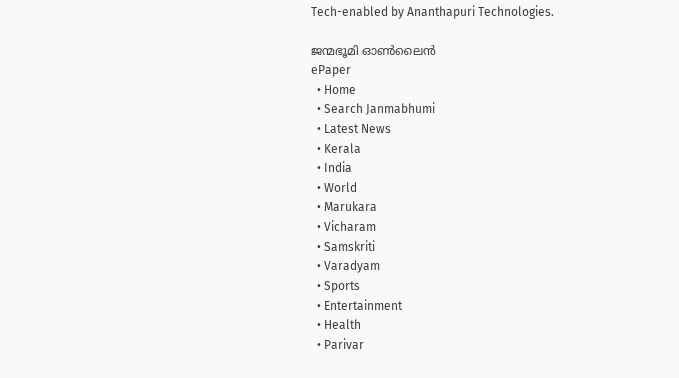Tech-enabled by Ananthapuri Technologies.

ജന്മഭൂമി ഓണ്‍ലൈന്‍
ePaper
  • Home
  • Search Janmabhumi
  • Latest News
  • Kerala
  • India
  • World
  • Marukara
  • Vicharam
  • Samskriti
  • Varadyam
  • Sports
  • Entertainment
  • Health
  • Parivar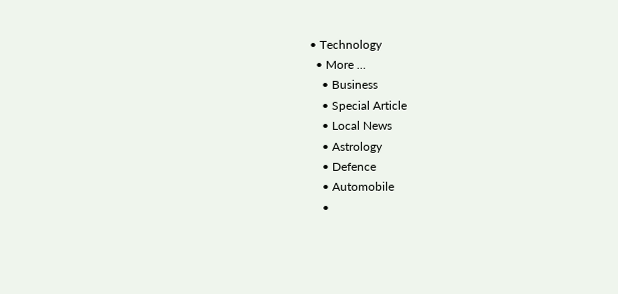• Technology
  • More …
    • Business
    • Special Article
    • Local News
    • Astrology
    • Defence
    • Automobile
    •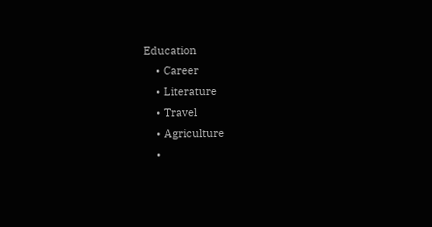Education
    • Career
    • Literature
    • Travel
    • Agriculture
    •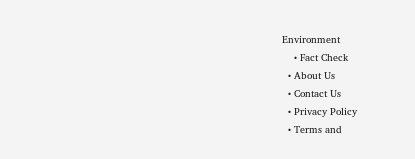Environment
    • Fact Check
  • About Us
  • Contact Us
  • Privacy Policy
  • Terms and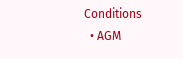Conditions
  • AGM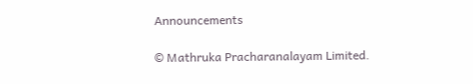Announcements

© Mathruka Pracharanalayam Limited.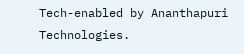Tech-enabled by Ananthapuri Technologies.